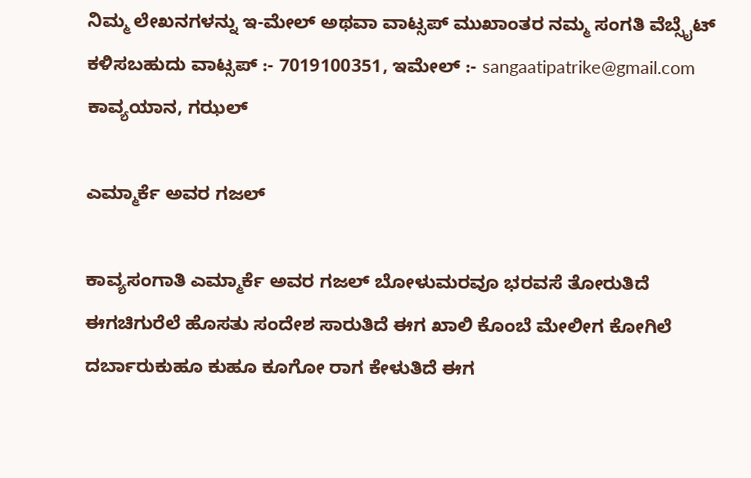ನಿಮ್ಮ ಲೇಖನಗಳನ್ನು ಇ-ಮೇಲ್ ಅಥವಾ ವಾಟ್ಸಪ್ ಮುಖಾಂತರ ನಮ್ಮ ಸಂಗತಿ ವೆಬ್ಸೈಟ್ ಕಳಿಸಬಹುದು ವಾಟ್ಸಪ್‌ :- 7019100351, ಇಮೇಲ್ :- sangaatipatrike@gmail.com
ಕಾವ್ಯಯಾನ, ಗಝಲ್

ಎಮ್ಮಾರ್ಕೆ ಅವರ ಗಜಲ್

ಕಾವ್ಯಸಂಗಾತಿ ಎಮ್ಮಾರ್ಕೆ ಅವರ ಗಜಲ್ ಬೋಳುಮರವೂ ಭರವಸೆ ತೋರುತಿದೆ ಈಗಚಿಗುರೆಲೆ ಹೊಸತು ಸಂದೇಶ ಸಾರುತಿದೆ ಈಗ ಖಾಲಿ ಕೊಂಬೆ ಮೇಲೀಗ ಕೋಗಿಲೆ ದರ್ಬಾರುಕುಹೂ ಕುಹೂ ಕೂಗೋ ರಾಗ ಕೇಳುತಿದೆ ಈಗ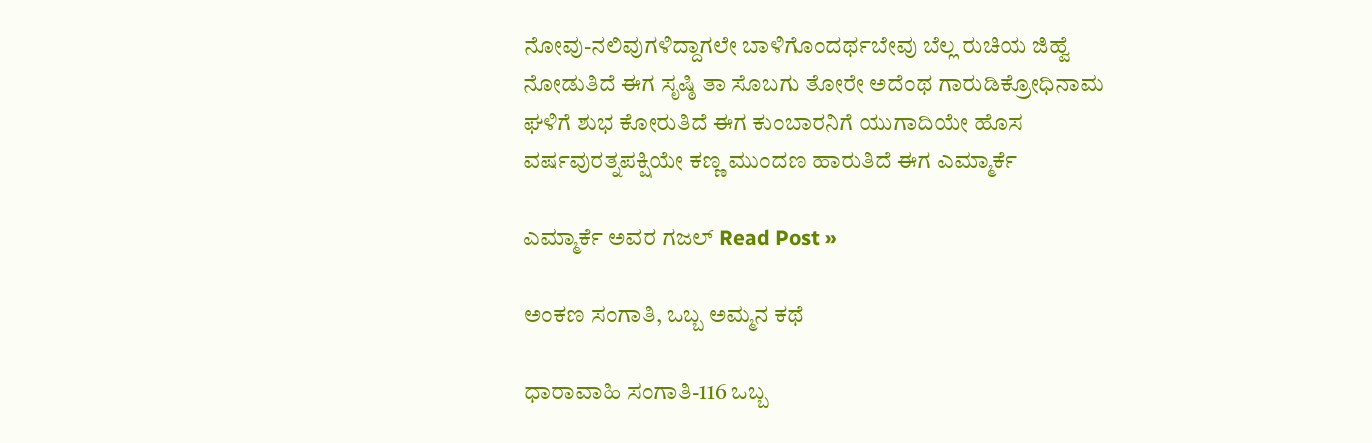ನೋವು-ನಲಿವುಗಳಿದ್ದಾಗಲೇ ಬಾಳಿಗೊಂದರ್ಥಬೇವು ಬೆಲ್ಲ ರುಚಿಯ ಜಿಹ್ವೆ ನೋಡುತಿದೆ ಈಗ ಸೃಷ್ಠಿ‌ ತಾ ಸೊಬಗು ತೋರೇ ಅದೆಂಥ ಗಾರುಡಿಕ್ರೋಧಿನಾಮ ಘಳಿಗೆ ಶುಭ ಕೋರುತಿದೆ ಈಗ ಕುಂಬಾರನಿಗೆ ಯುಗಾದಿಯೇ ಹೊಸ ವರ್ಷವುರತ್ನಪಕ್ಷಿಯೇ ಕಣ್ಣ ಮುಂದಣ ಹಾರುತಿದೆ ಈಗ ಎಮ್ಮಾರ್ಕೆ

ಎಮ್ಮಾರ್ಕೆ ಅವರ ಗಜಲ್ Read Post »

ಅಂಕಣ ಸಂಗಾತಿ, ಒಬ್ಬ ಅಮ್ಮನ ಕಥೆ

ಧಾರಾವಾಹಿ ಸಂಗಾತಿ-116 ಒಬ್ಬ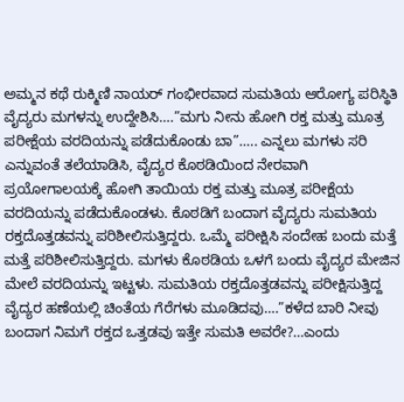ಅಮ್ಮನ ಕಥೆ ರುಕ್ಮಿಣಿ ನಾಯರ್ ಗಂಭೀರವಾದ ಸುಮತಿಯ ಆರೋಗ್ಯ ಪರಿಸ್ಥಿತಿ ವೈದ್ಯರು ಮಗಳನ್ನು ಉದ್ದೇಶಿಸಿ….”ಮಗು ನೀನು ಹೋಗಿ ರಕ್ತ ಮತ್ತು ಮೂತ್ರ ಪರೀಕ್ಷೆಯ ವರದಿಯನ್ನು ಪಡೆದುಕೊಂಡು ಬಾ”….. ಎನ್ನಲು ಮಗಳು ಸರಿ ಎನ್ನುವಂತೆ ತಲೆಯಾಡಿಸಿ, ವೈದ್ಯರ ಕೊಠಡಿಯಿಂದ ನೇರವಾಗಿ ಪ್ರಯೋಗಾಲಯಕ್ಕೆ ಹೋಗಿ ತಾಯಿಯ ರಕ್ತ ಮತ್ತು ಮೂತ್ರ ಪರೀಕ್ಷೆಯ ವರದಿಯನ್ನು ಪಡೆದುಕೊಂಡಳು. ಕೊಠಡಿಗೆ ಬಂದಾಗ ವೈದ್ಯರು ಸುಮತಿಯ ರಕ್ತದೊತ್ತಡವನ್ನು ಪರಿಶೀಲಿಸುತ್ತಿದ್ದರು. ಒಮ್ಮೆ ಪರೀಕ್ಷಿಸಿ ಸಂದೇಹ ಬಂದು ಮತ್ತೆ ಮತ್ತೆ ಪರಿಶೀಲಿಸುತ್ತಿದ್ದರು. ಮಗಳು ಕೊಠಡಿಯ ಒಳಗೆ ಬಂದು ವೈದ್ಯರ ಮೇಜಿನ ಮೇಲೆ ವರದಿಯನ್ನು ಇಟ್ಟಳು. ಸುಮತಿಯ ರಕ್ತದೊತ್ತಡವನ್ನು ಪರೀಕ್ಷಿಸುತ್ತಿದ್ದ ವೈದ್ಯರ ಹಣೆಯಲ್ಲಿ ಚಿಂತೆಯ ಗೆರೆಗಳು ಮೂಡಿದವು….”ಕಳೆದ ಬಾರಿ ನೀವು ಬಂದಾಗ ನಿಮಗೆ ರಕ್ತದ ಒತ್ತಡವು ಇತ್ತೇ ಸುಮತಿ ಅವರೇ?…ಎಂದು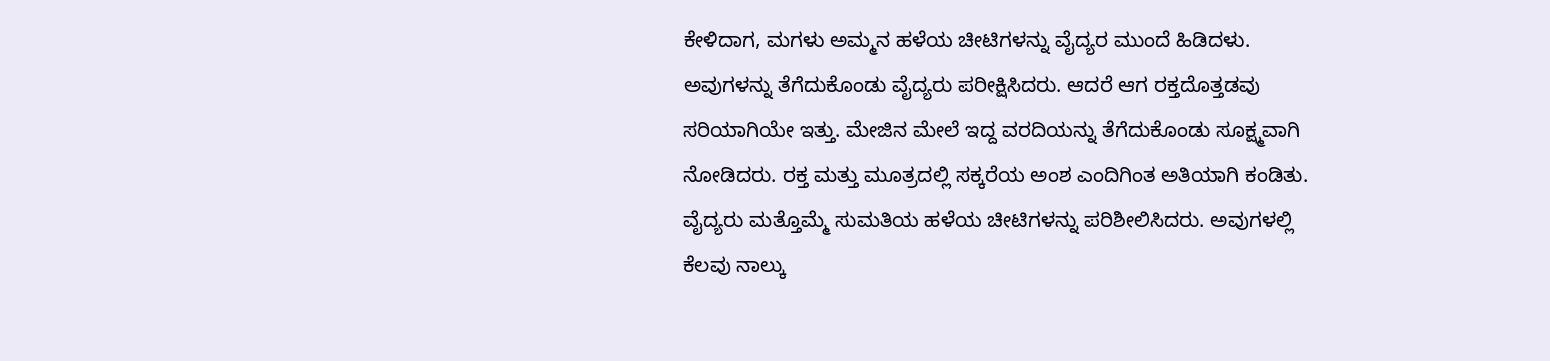ಕೇಳಿದಾಗ, ಮಗಳು ಅಮ್ಮನ ಹಳೆಯ ಚೀಟಿಗಳನ್ನು ವೈದ್ಯರ ಮುಂದೆ ಹಿಡಿದಳು. ಅವುಗಳನ್ನು ತೆಗೆದುಕೊಂಡು ವೈದ್ಯರು ಪರೀಕ್ಷಿಸಿದರು. ಆದರೆ ಆಗ ರಕ್ತದೊತ್ತಡವು ಸರಿಯಾಗಿಯೇ ಇತ್ತು. ಮೇಜಿನ ಮೇಲೆ ಇದ್ದ ವರದಿಯನ್ನು ತೆಗೆದುಕೊಂಡು ಸೂಕ್ಷ್ಮವಾಗಿ ನೋಡಿದರು. ರಕ್ತ ಮತ್ತು ಮೂತ್ರದಲ್ಲಿ ಸಕ್ಕರೆಯ ಅಂಶ ಎಂದಿಗಿಂತ ಅತಿಯಾಗಿ ಕಂಡಿತು. ವೈದ್ಯರು ಮತ್ತೊಮ್ಮೆ ಸುಮತಿಯ ಹಳೆಯ ಚೀಟಿಗಳನ್ನು ಪರಿಶೀಲಿಸಿದರು. ಅವುಗಳಲ್ಲಿ ಕೆಲವು ನಾಲ್ಕು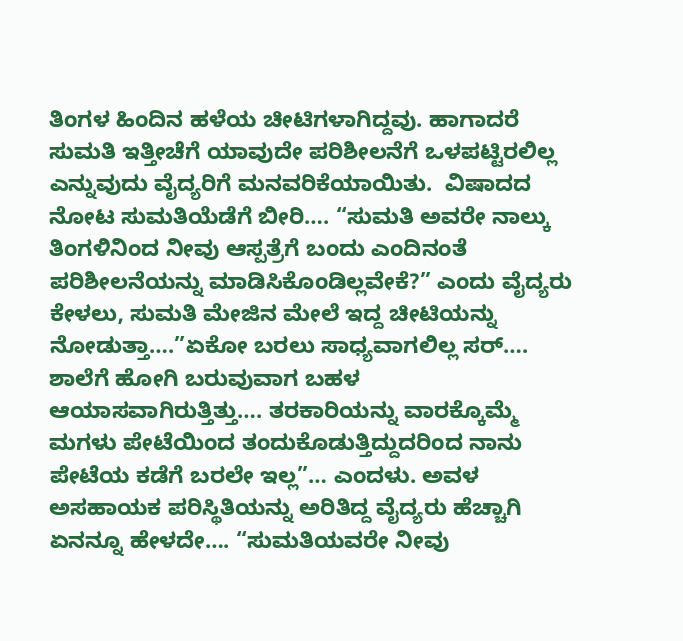ತಿಂಗಳ ಹಿಂದಿನ ಹಳೆಯ ಚೀಟಿಗಳಾಗಿದ್ದವು. ಹಾಗಾದರೆ ಸುಮತಿ ಇತ್ತೀಚೆಗೆ ಯಾವುದೇ ಪರಿಶೀಲನೆಗೆ ಒಳಪಟ್ಟಿರಲಿಲ್ಲ ಎನ್ನುವುದು ವೈದ್ಯರಿಗೆ ಮನವರಿಕೆಯಾಯಿತು.  ವಿಷಾದದ ನೋಟ ಸುಮತಿಯೆಡೆಗೆ ಬೀರಿ…. “ಸುಮತಿ ಅವರೇ ನಾಲ್ಕು ತಿಂಗಳಿನಿಂದ ನೀವು ಆಸ್ಪತ್ರೆಗೆ ಬಂದು ಎಂದಿನಂತೆ ಪರಿಶೀಲನೆಯನ್ನು ಮಾಡಿಸಿಕೊಂಡಿಲ್ಲವೇಕೆ?” ಎಂದು ವೈದ್ಯರು ಕೇಳಲು, ಸುಮತಿ ಮೇಜಿನ ಮೇಲೆ ಇದ್ದ ಚೀಟಿಯನ್ನು ನೋಡುತ್ತಾ….”ಏಕೋ ಬರಲು ಸಾಧ್ಯವಾಗಲಿಲ್ಲ ಸರ್…. ಶಾಲೆಗೆ ಹೋಗಿ ಬರುವುವಾಗ ಬಹಳ ಆಯಾಸವಾಗಿರುತ್ತಿತ್ತು…. ತರಕಾರಿಯನ್ನು ವಾರಕ್ಕೊಮ್ಮೆ ಮಗಳು ಪೇಟೆಯಿಂದ ತಂದುಕೊಡುತ್ತಿ‌ದ್ದುದರಿಂದ ನಾನು ಪೇಟೆಯ ಕಡೆಗೆ ಬರಲೇ ಇಲ್ಲ”… ಎಂದಳು. ಅವಳ ಅಸಹಾಯಕ ಪರಿಸ್ಥಿತಿಯನ್ನು ಅರಿತಿದ್ದ ವೈದ್ಯರು ಹೆಚ್ಚಾಗಿ ಏನನ್ನೂ ಹೇಳದೇ…. “ಸುಮತಿಯವರೇ ನೀವು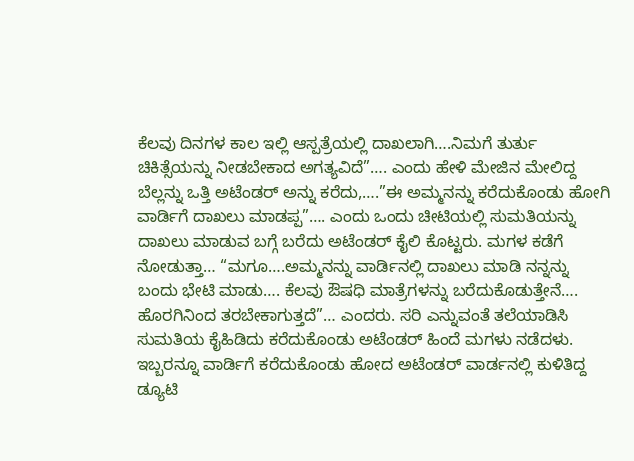ಕೆಲವು ದಿನಗಳ ಕಾಲ ಇಲ್ಲಿ ಆಸ್ಪತ್ರೆಯಲ್ಲಿ ದಾಖಲಾಗಿ….ನಿಮಗೆ ತುರ್ತು ಚಿಕಿತ್ಸೆಯನ್ನು ನೀಡಬೇಕಾದ ಅಗತ್ಯವಿದೆ”…. ಎಂದು ಹೇಳಿ ಮೇಜಿನ ಮೇಲಿದ್ದ ಬೆಲ್ಲನ್ನು ಒತ್ತಿ ಅಟೆಂಡರ್ ಅನ್ನು ಕರೆದು,….”ಈ ಅಮ್ಮನನ್ನು ಕರೆದುಕೊಂಡು ಹೋಗಿ ವಾರ್ಡಿಗೆ ದಾಖಲು ಮಾಡಪ್ಪ”…. ಎಂದು ಒಂದು ಚೀಟಿಯಲ್ಲಿ ಸುಮತಿಯನ್ನು ದಾಖಲು ಮಾಡುವ ಬಗ್ಗೆ ಬರೆದು ಅಟೆಂಡರ್ ಕೈಲಿ ಕೊಟ್ಟರು. ಮಗಳ ಕಡೆಗೆ ನೋಡುತ್ತಾ… “ಮಗೂ….ಅಮ್ಮನನ್ನು ವಾರ್ಡಿನಲ್ಲಿ ದಾಖಲು ಮಾಡಿ ನನ್ನನ್ನು ಬಂದು ಭೇಟಿ ಮಾಡು…. ಕೆಲವು ಔಷಧಿ ಮಾತ್ರೆಗಳನ್ನು ಬರೆದುಕೊಡುತ್ತೇನೆ…. ಹೊರಗಿನಿಂದ ತರಬೇಕಾಗುತ್ತದೆ”… ಎಂದರು. ಸರಿ ಎನ್ನುವಂತೆ ತಲೆಯಾಡಿಸಿ ಸುಮತಿಯ ಕೈಹಿಡಿದು ಕರೆದುಕೊಂಡು ಅಟೆಂಡರ್ ಹಿಂದೆ ಮಗಳು ನಡೆದಳು.  ಇಬ್ಬರನ್ನೂ ವಾರ್ಡಿಗೆ ಕರೆದುಕೊಂಡು ಹೋದ ಅಟೆಂಡರ್ ವಾರ್ಡನಲ್ಲಿ ಕುಳಿತಿದ್ದ ಡ್ಯೂಟಿ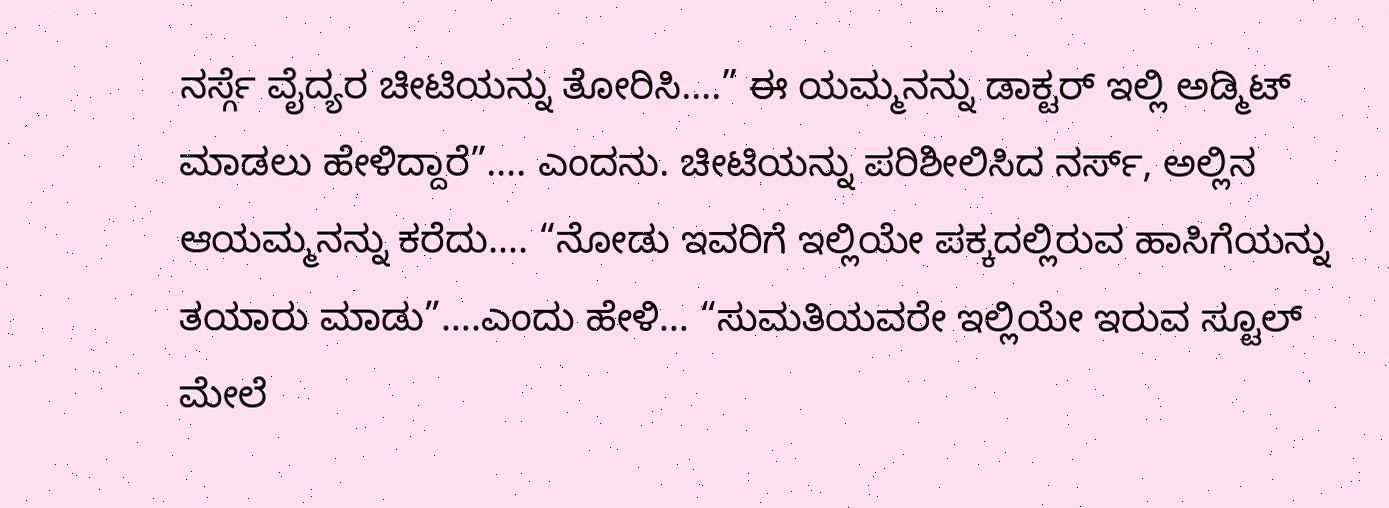ನರ್ಸ್ಗೆ ವೈದ್ಯರ ಚೀಟಿಯನ್ನು ತೋರಿಸಿ….” ಈ ಯಮ್ಮನನ್ನು ಡಾಕ್ಟರ್ ಇಲ್ಲಿ ಅಡ್ಮಿಟ್ ಮಾಡಲು ಹೇಳಿದ್ದಾರೆ”…. ಎಂದನು. ಚೀಟಿಯನ್ನು ಪರಿಶೀಲಿಸಿದ ನರ್ಸ್, ಅಲ್ಲಿನ ಆಯಮ್ಮನನ್ನು ಕರೆದು…. “ನೋಡು ಇವರಿಗೆ ಇಲ್ಲಿಯೇ ಪಕ್ಕದಲ್ಲಿರುವ ಹಾಸಿಗೆಯನ್ನು ತಯಾರು ಮಾಡು”….ಎಂದು ಹೇಳಿ… “ಸುಮತಿಯವರೇ ಇಲ್ಲಿಯೇ ಇರುವ ಸ್ಟೂಲ್ ಮೇಲೆ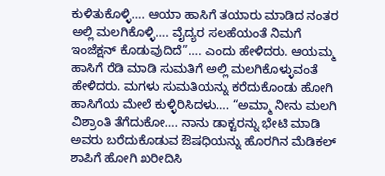ಕುಳಿತುಕೊಳ್ಳಿ…. ಆಯಾ ಹಾಸಿಗೆ ತಯಾರು ಮಾಡಿದ ನಂತರ ಅಲ್ಲಿ ಮಲಗಿಕೊಳ್ಳಿ…. ವೈದ್ಯರ ಸಲಹೆಯಂತೆ ನಿಮಗೆ ಇಂಜೆಕ್ಷನ್ ಕೊಡುವುದಿದೆ”…. ಎಂದು ಹೇಳಿದರು. ಆಯಮ್ಮ ಹಾಸಿಗೆ ರೆಡಿ ಮಾಡಿ ಸುಮತಿಗೆ ಅಲ್ಲಿ ಮಲಗಿಕೊಳ್ಳುವಂತೆ ಹೇಳಿದರು. ಮಗಳು ಸುಮತಿಯನ್ನು ಕರೆದುಕೊಂಡು ಹೋಗಿ ಹಾಸಿಗೆಯ ಮೇಲೆ ಕುಳ್ಳಿರಿಸಿದಳು…. “ಅಮ್ಮಾ ನೀನು ಮಲಗಿ ವಿಶ್ರಾಂತಿ ತೆಗೆದುಕೋ…. ನಾನು ಡಾಕ್ಟರನ್ನು ಭೇಟಿ ಮಾಡಿ ಅವರು ಬರೆದುಕೊಡುವ ಔಷಧಿಯನ್ನು ಹೊರಗಿನ ಮೆಡಿಕಲ್ ಶಾಪಿಗೆ ಹೋಗಿ ಖರೀದಿಸಿ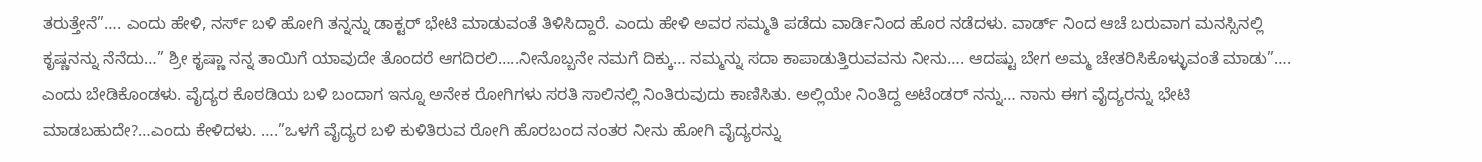ತರುತ್ತೇನೆ”…. ಎಂದು ಹೇಳಿ, ನರ್ಸ್ ಬಳಿ ಹೋಗಿ ತನ್ನನ್ನು ಡಾಕ್ಟರ್ ಭೇಟಿ ಮಾಡುವಂತೆ ತಿಳಿಸಿದ್ದಾರೆ. ಎಂದು ಹೇಳಿ ಅವರ ಸಮ್ಮತಿ ಪಡೆದು ವಾರ್ಡಿನಿಂದ ಹೊರ ನಡೆದಳು. ವಾರ್ಡ್ ನಿಂದ ಆಚೆ ಬರುವಾಗ ಮನಸ್ಸಿನಲ್ಲಿ ಕೃಷ್ಣನನ್ನು ನೆನೆದು…” ಶ್ರೀ ಕೃಷ್ಣಾ ನನ್ನ ತಾಯಿಗೆ ಯಾವುದೇ ತೊಂದರೆ ಆಗದಿರಲಿ…..ನೀನೊಬ್ಬನೇ ನಮಗೆ ದಿಕ್ಕು… ನಮ್ಮನ್ನು ಸದಾ ಕಾಪಾಡುತ್ತಿರುವವನು ನೀನು…. ಆದಷ್ಟು ಬೇಗ ಅಮ್ಮ ಚೇತರಿಸಿಕೊಳ್ಳುವಂತೆ ಮಾಡು”…. ಎಂದು ಬೇಡಿಕೊಂಡಳು. ವೈದ್ಯರ ಕೊಠಡಿಯ ಬಳಿ ಬಂದಾಗ ಇನ್ನೂ ಅನೇಕ ರೋಗಿಗಳು ಸರತಿ ಸಾಲಿನಲ್ಲಿ ನಿಂತಿರುವುದು ಕಾಣಿಸಿತು. ಅಲ್ಲಿಯೇ ನಿಂತಿದ್ದ ಅಟೆಂಡರ್ ನನ್ನು… ನಾನು ಈಗ ವೈದ್ಯರನ್ನು ಭೇಟಿ ಮಾಡಬಹುದೇ?…ಎಂದು ಕೇಳಿದಳು. ….”ಒಳಗೆ ವೈದ್ಯರ ಬಳಿ ಕುಳಿತಿರುವ ರೋಗಿ ಹೊರಬಂದ ನಂತರ ನೀನು ಹೋಗಿ ವೈದ್ಯರನ್ನು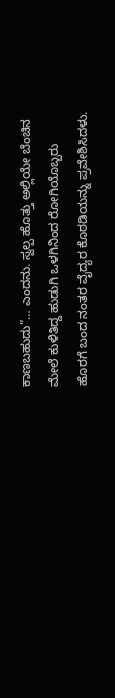ಕಾಣಬಹುದು”… ಎಂದನು. ಸ್ವಲ್ಪ ಹೊತ್ತು ಅಲ್ಲಿಯೇ ಬೆಂಚಿನ ಮೇಲೆ ಕುಳಿತಿದ್ದ ಹುಡುಗಿ ಒಳಗಿನಿಂದ ರೋಗಿಯೊಬ್ಬರು ಹೊರಗೆ ಬಂದ ನಂತರ ವೈದ್ಯರ ಕೊಠಡಿಯನ್ನು ಪ್ರವೇಶಿಸಿದಳು.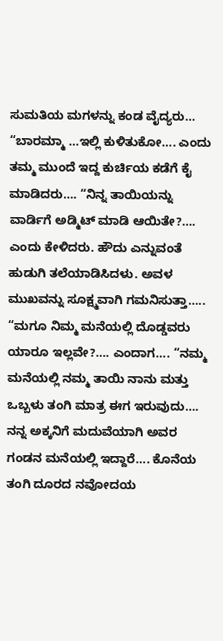ಸುಮತಿಯ ಮಗಳನ್ನು ಕಂಡ ವೈದ್ಯರು… “ಬಾರಮ್ಮಾ …ಇಲ್ಲಿ ಕುಳಿತುಕೋ…. ಎಂದು ತಮ್ಮ ಮುಂದೆ ಇದ್ದ ಕುರ್ಚಿಯ ಕಡೆಗೆ ಕೈ ಮಾಡಿದರು…. “ನಿನ್ನ ತಾಯಿಯನ್ನು ವಾರ್ಡಿಗೆ ಅಡ್ಮಿಟ್ ಮಾಡಿ ಆಯಿತೇ?…. ಎಂದು ಕೇಳಿದರು. ಹೌದು ಎನ್ನುವಂತೆ ಹುಡುಗಿ ತಲೆಯಾಡಿಸಿದಳು. ಅವಳ ಮುಖವನ್ನು ಸೂಕ್ಷ್ಮವಾಗಿ ಗಮನಿಸುತ್ತಾ….. “ಮಗೂ ನಿಮ್ಮ ಮನೆಯಲ್ಲಿ ದೊಡ್ಡವರು ಯಾರೂ ಇಲ್ಲವೇ?…. ಎಂದಾಗ…. “ನಮ್ಮ ಮನೆಯಲ್ಲಿ ನಮ್ಮ ತಾಯಿ ನಾನು ಮತ್ತು ಒಬ್ಬಳು ತಂಗಿ ಮಾತ್ರ ಈಗ ಇರುವುದು…. ನನ್ನ ಅಕ್ಕನಿಗೆ ಮದುವೆಯಾಗಿ ಅವರ ಗಂಡನ ಮನೆಯಲ್ಲಿ ಇದ್ದಾರೆ…. ಕೊನೆಯ ತಂಗಿ ದೂರದ ನವೋದಯ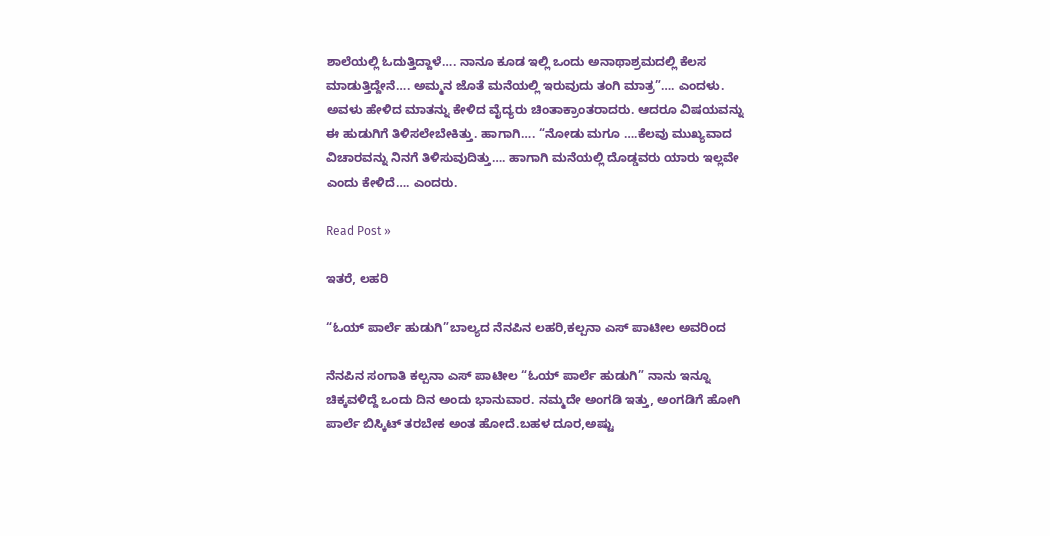ಶಾಲೆಯಲ್ಲಿ ಓದುತ್ತಿದ್ದಾಳೆ…. ನಾನೂ ಕೂಡ ಇಲ್ಲಿ ಒಂದು ಅನಾಥಾಶ್ರಮದಲ್ಲಿ ಕೆಲಸ ಮಾಡುತ್ತಿದ್ದೇನೆ…. ಅಮ್ಮನ ಜೊತೆ ಮನೆಯಲ್ಲಿ ಇರುವುದು ತಂಗಿ ಮಾತ್ರ”…. ಎಂದಳು. ಅವಳು ಹೇಳಿದ ಮಾತನ್ನು ಕೇಳಿದ ವೈದ್ಯರು ಚಿಂತಾಕ್ರಾಂತರಾದರು. ಆದರೂ ವಿಷಯವನ್ನು ಈ ಹುಡುಗಿಗೆ ತಿಳಿಸಲೇಬೇಕಿತ್ತು. ಹಾಗಾಗಿ…. “ನೋಡು ಮಗೂ ….ಕೆಲವು ಮುಖ್ಯವಾದ ವಿಚಾರವನ್ನು ನಿನಗೆ ತಿಳಿಸುವುದಿತ್ತು…. ಹಾಗಾಗಿ ಮನೆಯಲ್ಲಿ ದೊಡ್ಡವರು ಯಾರು ಇಲ್ಲವೇ ಎಂದು ಕೇಳಿದೆ…. ಎಂದರು.

Read Post »

ಇತರೆ, ಲಹರಿ

“ಓಯ್ ಪಾರ್ಲೆ ಹುಡುಗಿ”ಬಾಲ್ಯದ ನೆನಪಿನ ಲಹರಿ,ಕಲ್ಪನಾ ಎಸ್‌ ಪಾಟೀಲ ಅವರಿಂದ

ನೆನಪಿನ ಸಂಗಾತಿ ಕಲ್ಪನಾ ಎಸ್‌ ಪಾಟೀಲ “ಓಯ್ ಪಾರ್ಲೆ ಹುಡುಗಿ” ನಾನು ಇನ್ನೂ ಚಿಕ್ಕವಳಿದ್ದೆ ಒಂದು ದಿನ ಅಂದು ಭಾನುವಾರ. ನಮ್ಮದೇ ಅಂಗಡಿ ಇತ್ತು, ಅಂಗಡಿಗೆ ಹೋಗಿ ಪಾರ್ಲೆ ಬಿಸ್ಕಿಟ್ ತರಬೇಕ ಅಂತ ಹೋದೆ.ಬಹಳ ದೂರ,ಅಷ್ಟು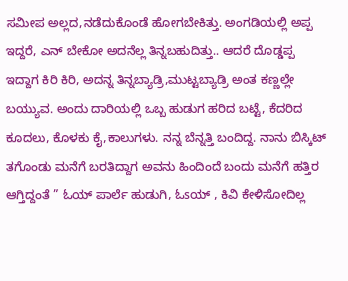ಸಮೀಪ ಅಲ್ಲದ,ನಡೆದುಕೊಂಡೆ ಹೋಗಬೇಕಿತ್ತು. ಅಂಗಡಿಯಲ್ಲಿ ಅಪ್ಪ ಇದ್ದರೆ, ಎನ್ ಬೇಕೋ ಅದನೆಲ್ಲ ತಿನ್ನಬಹುದಿತ್ತು.. ಆದರೆ ದೊಡ್ಡಪ್ಪ ಇದ್ದಾಗ ಕಿರಿ ಕಿರಿ, ಅದನ್ನ ತಿನ್ನಬ್ಯಾಡ್ರಿ,ಮುಟ್ಟಬ್ಯಾಡ್ರಿ ಅಂತ ಕಣ್ಣಲ್ಲೇ ಬಯ್ಯುವ. ಅಂದು ದಾರಿಯಲ್ಲಿ ಒಬ್ಬ ಹುಡುಗ ಹರಿದ ಬಟ್ಟೆ, ಕೆದರಿದ ಕೂದಲು, ಕೊಳಕು ಕೈ,ಕಾಲುಗಳು. ನನ್ನ ಬೆನ್ನತ್ತಿ ಬಂದಿದ್ದ. ನಾನು ಬಿಸ್ಕಿಟ್ ತಗೊಂಡು ಮನೆಗೆ ಬರತಿದ್ದಾಗ ಅವನು ಹಿಂದಿಂದೆ ಬಂದು ಮನೆಗೆ ಹತ್ತಿರ ಆಗ್ತಿದ್ದಂತೆ ” ಓಯ್ ಪಾರ್ಲೆ ಹುಡುಗಿ, ಓsಯ್ , ಕಿವಿ ಕೇಳಿಸೋದಿಲ್ಲ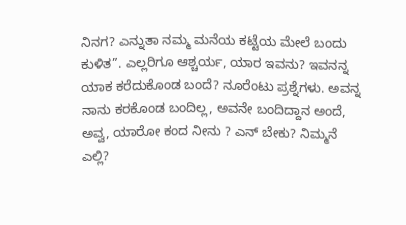ನಿನಗ? ಎನ್ನುತಾ ನಮ್ಮ ಮನೆಯ ಕಟ್ಟೆಯ ಮೇಲೆ ಬಂದು ಕುಳಿತ”. ಎಲ್ಲರಿಗೂ ಆಶ್ಚರ್ಯ, ಯಾರ ಇವನು? ಇವನನ್ನ ಯಾಕ ಕರೆದುಕೊಂಡ ಬಂದೆ? ನೂರೆಂಟು ಪ್ರಶ್ನೆಗಳು. ಅವನ್ನ ನಾನು ಕರಕೊಂಡ ಬಂದಿಲ್ಲ, ಅವನೇ ಬಂದಿದ್ದಾನ ಅಂದೆ, ಅವ್ವ, ಯಾರೋ ಕಂದ ನೀನು ? ಎನ್ ಬೇಕು? ನಿಮ್ಮನೆ ಎಲ್ಲಿ?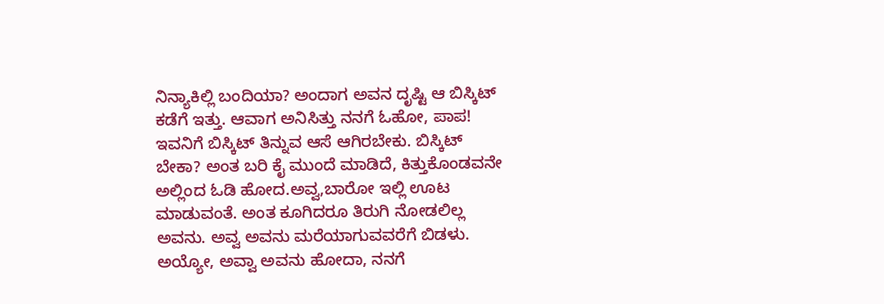ನಿನ್ಯಾಕಿಲ್ಲಿ ಬಂದಿಯಾ? ಅಂದಾಗ ಅವನ ದೃಷ್ಟಿ ಆ ಬಿಸ್ಕಿಟ್ ಕಡೆಗೆ ಇತ್ತು. ಆವಾಗ ಅನಿಸಿತ್ತು ನನಗೆ ಓಹೋ, ಪಾಪ! ಇವನಿಗೆ ಬಿಸ್ಕಿಟ್ ತಿನ್ನುವ ಆಸೆ ಆಗಿರಬೇಕು. ಬಿಸ್ಕಿಟ್ ಬೇಕಾ? ಅಂತ ಬರಿ ಕೈ ಮುಂದೆ ಮಾಡಿದೆ, ಕಿತ್ತುಕೊಂಡವನೇ ಅಲ್ಲಿಂದ ಓಡಿ ಹೋದ.ಅವ್ವ,ಬಾರೋ ಇಲ್ಲಿ ಊಟ ಮಾಡುವಂತೆ. ಅಂತ ಕೂಗಿದರೂ ತಿರುಗಿ ನೋಡಲಿಲ್ಲ ಅವನು. ಅವ್ವ ಅವನು ಮರೆಯಾಗುವವರೆಗೆ ಬಿಡಳು. ಅಯ್ಯೋ, ಅವ್ವಾ ಅವನು ಹೋದಾ, ನನಗೆ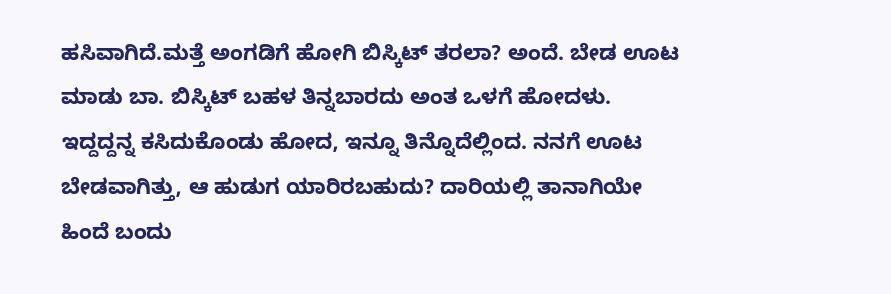ಹಸಿವಾಗಿದೆ.ಮತ್ತೆ ಅಂಗಡಿಗೆ ಹೋಗಿ ಬಿಸ್ಕಿಟ್ ತರಲಾ? ಅಂದೆ. ಬೇಡ ಊಟ ಮಾಡು ಬಾ. ಬಿಸ್ಕಿಟ್ ಬಹಳ ತಿನ್ನಬಾರದು ಅಂತ ಒಳಗೆ ಹೋದಳು. ಇದ್ದದ್ದನ್ನ ಕಸಿದುಕೊಂಡು ಹೋದ, ಇನ್ನೂ ತಿನ್ನೊದೆಲ್ಲಿಂದ. ನನಗೆ ಊಟ ಬೇಡವಾಗಿತ್ತು, ಆ ಹುಡುಗ ಯಾರಿರಬಹುದು? ದಾರಿಯಲ್ಲಿ ತಾನಾಗಿಯೇ ಹಿಂದೆ ಬಂದು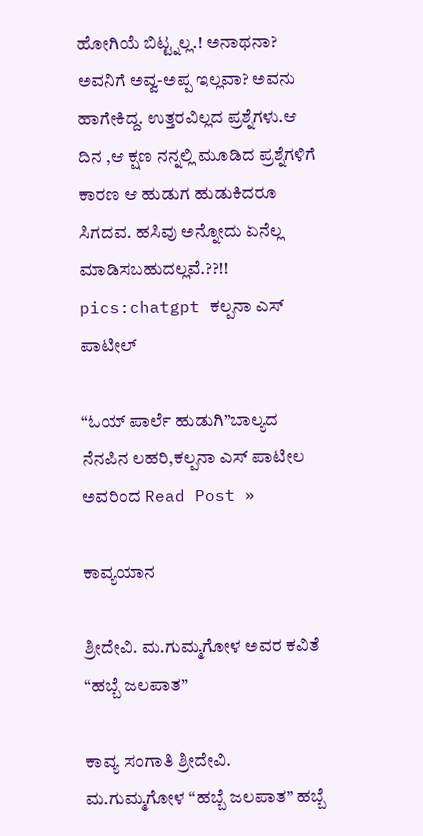ಹೋಗಿಯೆ ಬಿಟ್ಟ್ನಲ್ಲ.! ಅನಾಥನಾ? ಅವನಿಗೆ ಅವ್ವ-ಅಪ್ಪ ಇಲ್ಲವಾ? ಅವನು ಹಾಗೇಕಿದ್ದ. ಉತ್ತರವಿಲ್ಲದ ಪ್ರಶ್ನೆಗಳು.ಆ ದಿನ ,ಆ ಕ್ಷಣ ನನ್ನಲ್ಲಿ ಮೂಡಿದ ಪ್ರಶ್ನೆಗಳಿಗೆ ಕಾರಣ ಆ ಹುಡುಗ ಹುಡುಕಿದರೂ‌ ಸಿಗದವ. ಹಸಿವು ಅನ್ನೋದು ಏನೆಲ್ಲ ಮಾಡಿಸಬಹುದಲ್ಲವೆ.??!! pics:chatgpt ಕಲ್ಪನಾ ಎಸ್ ಪಾಟೀಲ್

“ಓಯ್ ಪಾರ್ಲೆ ಹುಡುಗಿ”ಬಾಲ್ಯದ ನೆನಪಿನ ಲಹರಿ,ಕಲ್ಪನಾ ಎಸ್‌ ಪಾಟೀಲ ಅವರಿಂದ Read Post »

ಕಾವ್ಯಯಾನ

ಶ್ರೀದೇವಿ. ಮ.ಗುಮ್ಮಗೋಳ ಅವರ ಕವಿತೆ “ಹಬ್ಬೆ ಜಲಪಾತ”

ಕಾವ್ಯ ಸಂಗಾತಿ ಶ್ರೀದೇವಿ. ಮ.ಗುಮ್ಮಗೋಳ “ಹಬ್ಬೆ ಜಲಪಾತ” ಹಬ್ಬೆ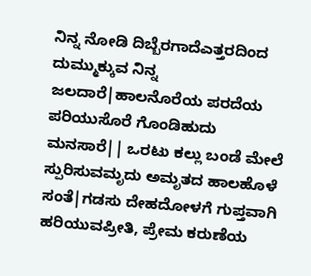ನಿನ್ನ ನೋಡಿ ದಿಬ್ಬೆರಗಾದೆಎತ್ತರದಿಂದ ದುಮ್ಮುಕ್ಕುವ ನಿನ್ನ ಜಲದಾರೆ|ಹಾಲನೊರೆಯ ಪರದೆಯ ಪರಿಯುಸೊರೆ ಗೊಂಡಿಹುದು ಮನಸಾರೆ|| ಒರಟು ಕಲ್ಲು ಬಂಡೆ ಮೇಲೆ ಸ್ಪುರಿಸುವಮೃದು ಅಮೃತದ ಹಾಲಹೊಳೆ ಸಂತೆ|ಗಡಸು ದೇಹದೋಳಗೆ ಗುಪ್ತವಾಗಿ ಹರಿಯುವಪ್ರೀತಿ, ಪ್ರೇಮ ಕರುಣೆಯ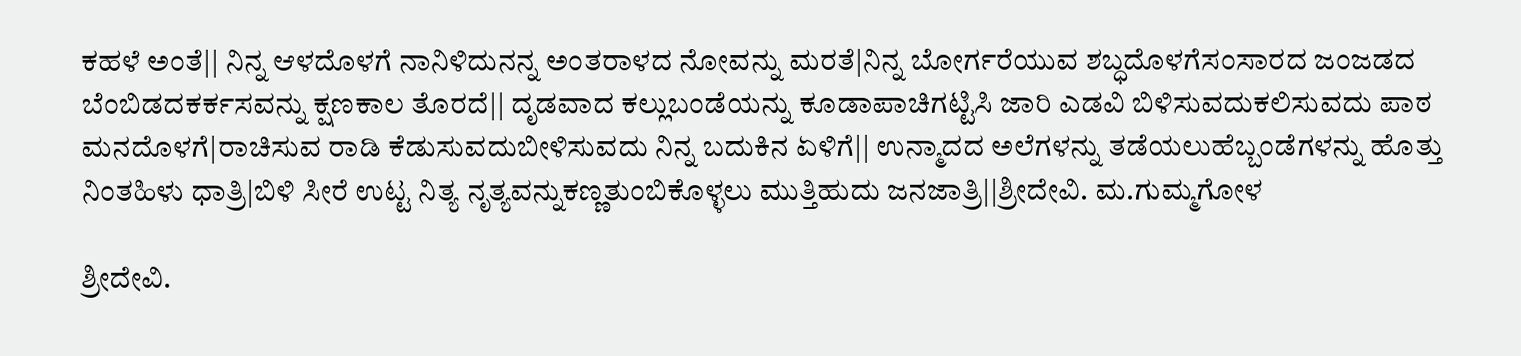ಕಹಳೆ‌ ಅಂತೆ|| ನಿನ್ನ ಆಳದೊಳಗೆ ನಾನಿಳಿದುನನ್ನ ಅಂತರಾಳದ ನೋವನ್ನು ಮರತೆ|ನಿನ್ನ ಬೋರ್ಗರೆಯುವ ಶಬ್ಧದೊಳಗೆಸಂಸಾರದ ಜಂಜಡದ ಬೆಂಬಿಡದಕರ್ಕಸವನ್ನು ಕ್ಷಣಕಾಲ ತೊರದೆ|| ದೃಡವಾದ ಕಲ್ಲುಬಂಡೆಯನ್ನು ಕೂಡಾಪಾಚಿಗಟ್ಟಿಸಿ ಜಾರಿ ಎಡವಿ ಬಿಳಿಸುವದುಕಲಿಸುವದು ಪಾಠ ಮನದೊಳಗೆ|ರಾಚಿಸುವ ರಾಡಿ ಕೆಡುಸುವದುಬೀಳಿಸುವದು ನಿನ್ನ ಬದುಕಿನ ಏಳಿಗೆ|| ಉನ್ಮಾದದ ಅಲೆಗಳನ್ನು ತಡೆಯಲುಹೆಬ್ಬಂಡೆಗಳನ್ನು ಹೊತ್ತು ನಿಂತಹಿಳು ಧಾತ್ರಿ|ಬಿಳಿ ಸೀರೆ ಉಟ್ಟ ನಿತ್ಯ ನೃತ್ಯವನ್ನುಕಣ್ಣತುಂಬಿಕೊಳ್ಳಲು ಮುತ್ತಿಹುದು ಜನಜಾತ್ರಿ||ಶ್ರೀದೇವಿ. ಮ.ಗುಮ್ಮಗೋಳ

ಶ್ರೀದೇವಿ.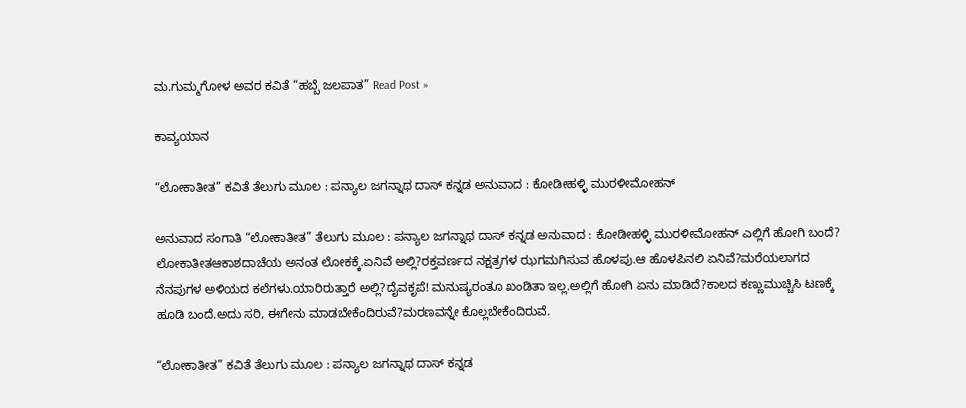ಮ.ಗುಮ್ಮಗೋಳ ಅವರ ಕವಿತೆ “ಹಬ್ಬೆ ಜಲಪಾತ” Read Post »

ಕಾವ್ಯಯಾನ

“ಲೋಕಾತೀತ” ಕವಿತೆ ತೆಲುಗು ಮೂಲ : ಪನ್ಯಾಲ ಜಗನ್ನಾಥ ದಾಸ್ ಕನ್ನಡ ಅನುವಾದ : ಕೋಡೀಹಳ್ಳಿ ಮುರಳೀಮೋಹನ್

ಅನುವಾದ ಸಂಗಾತಿ “ಲೋಕಾತೀತ” ತೆಲುಗು ಮೂಲ : ಪನ್ಯಾಲ ಜಗನ್ನಾಥ ದಾಸ್ ಕನ್ನಡ ಅನುವಾದ : ಕೋಡೀಹಳ್ಳಿ ಮುರಳೀಮೋಹನ್ ಎಲ್ಲಿಗೆ ಹೋಗಿ ಬಂದೆ? ಲೋಕಾತೀತಆಕಾಶದಾಚೆಯ ಅನಂತ ಲೋಕಕ್ಕೆ.ಏನಿವೆ ಅಲ್ಲಿ?ರಕ್ತವರ್ಣದ ನಕ್ಷತ್ರಗಳ ಝಗಮಗಿಸುವ ಹೊಳಪು.ಆ ಹೊಳಪಿನಲಿ ಏನಿವೆ?ಮರೆಯಲಾಗದ ನೆನಪುಗಳ ಅಳಿಯದ ಕಲೆಗಳು.ಯಾರಿರುತ್ತಾರೆ ಅಲ್ಲಿ?ದೈವಕೃಪೆ! ಮನುಷ್ಯರಂತೂ ಖಂಡಿತಾ ಇಲ್ಲ.ಅಲ್ಲಿಗೆ ಹೋಗಿ ಏನು ಮಾಡಿದೆ?ಕಾಲದ ಕಣ್ಣುಮುಚ್ಚಿಸಿ ಟಣಕ್ಕೆ ಹೂಡಿ ಬಂದೆ.ಅದು ಸರಿ, ಈಗೇನು ಮಾಡಬೇಕೆಂದಿರುವೆ?ಮರಣವನ್ನೇ ಕೊಲ್ಲಬೇಕೆಂದಿರುವೆ.

“ಲೋಕಾತೀತ” ಕವಿತೆ ತೆಲುಗು ಮೂಲ : ಪನ್ಯಾಲ ಜಗನ್ನಾಥ ದಾಸ್ ಕನ್ನಡ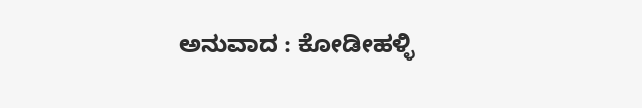ಅನುವಾದ : ಕೋಡೀಹಳ್ಳಿ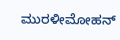ಮುರಳೀಮೋಹನ್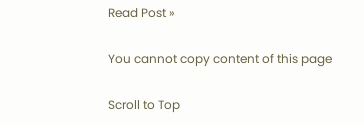Read Post »

You cannot copy content of this page

Scroll to Top